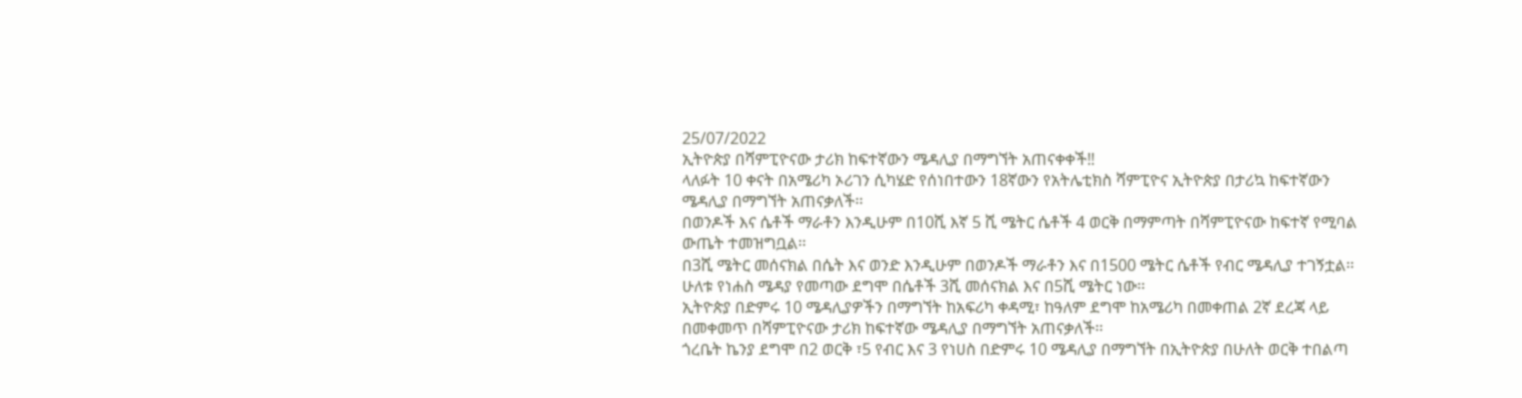25/07/2022
ኢትዮጵያ በሻምፒዮናው ታሪክ ከፍተኛውን ሜዳሊያ በማግኘት አጠናቀቀች‼
ላለፉት 10 ቀናት በአሜሪካ ኦሪገን ሲካሄድ የሰነበተውን 18ኛውን የአትሌቲክስ ሻምፒዮና ኢትዮጵያ በታሪኳ ከፍተኛውን ሜዳሊያ በማግኘት አጠናቃለች፡፡
በወንዶች እና ሴቶች ማራቶን እንዲሁም በ10ሺ እኛ 5 ሺ ሜትር ሴቶች 4 ወርቅ በማምጣት በሻምፒዮናው ከፍተኛ የሚባል ውጤት ተመዝግቧል፡፡
በ3ሺ ሜትር መሰናክል በሴት እና ወንድ እንዲሁም በወንዶች ማራቶን እና በ1500 ሜትር ሴቶች የብር ሜዳሊያ ተገኝቷል፡፡
ሁለቱ የነሐስ ሜዳያ የመጣው ደግሞ በሴቶች 3ሺ መሰናክል እና በ5ሺ ሜትር ነው፡፡
ኢትዮጵያ በድምሩ 10 ሜዳሊያዎችን በማግኘት ከአፍሪካ ቀዳሚ፣ ከዓለም ደግሞ ከአሜሪካ በመቀጠል 2ኛ ደረጃ ላይ በመቀመጥ በሻምፒዮናው ታሪክ ከፍተኛው ሜዳሊያ በማግኘት አጠናቃለች፡፡
ጎረቤት ኬንያ ደግሞ በ2 ወርቅ ፣5 የብር እና 3 የነሀስ በድምሩ 10 ሜዳሊያ በማግኘት በኢትዮጵያ በሁለት ወርቅ ተበልጣ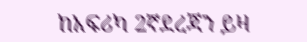ከአፍሪካ 2ኛደረጃን ይዛ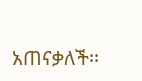አጠናቃለች፡፡